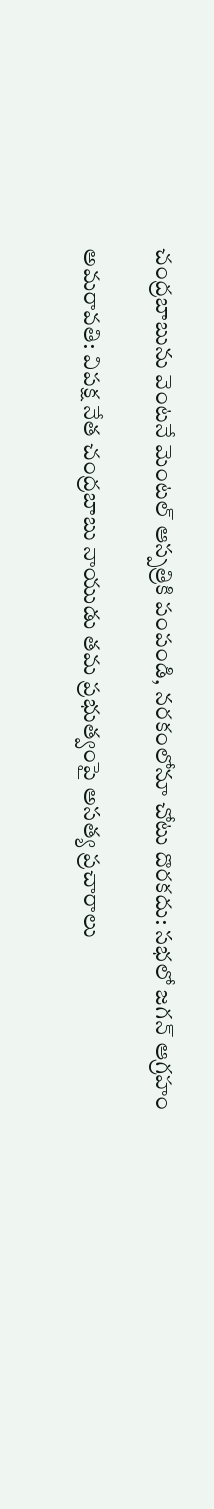చంద్రబాబును వెంటనే మెంటల్ ఆస్పత్రికి పంపండి, నరకంలోనూ చోటు దొరకదు: సభలో జగన్ ఆగ్రహం

అమరావతి: విపక్ష నేత చంద్రబాబు నాయుడు తమ ప్రభుత్వంపై అసత్య ప్రచారాలు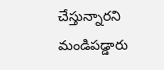చేస్తున్నారని మండిపడ్డారు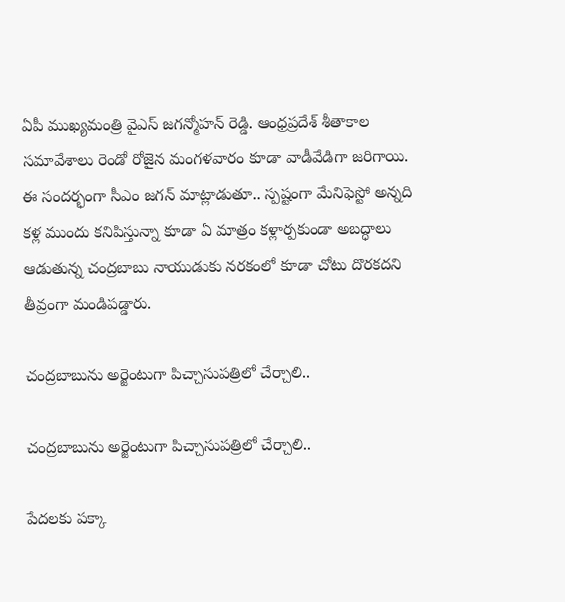ఏపీ ముఖ్యమంత్రి వైఎస్ జగన్మోహన్ రెడ్డి. ఆంధ్రప్రదేశ్ శీతాకాల సమావేశాలు రెండో రోజైన మంగళవారం కూడా వాడీవేడిగా జరిగాయి. ఈ సందర్భంగా సీఎం జగన్ మాట్లాడుతూ.. స్పష్టంగా మేనిఫెస్టో అన్నది కళ్ల ముందు కనిపిస్తున్నా కూడా ఏ మాత్రం కళ్లార్పకుండా అబద్ధాలు ఆడుతున్న చంద్రబాబు నాయుడుకు నరకంలో కూడా చోటు దొరకదని తీవ్రంగా మండిపడ్డారు.

చంద్రబాబును అర్జెంటుగా పిచ్చాసుపత్రిలో చేర్చాలి..

చంద్రబాబును అర్జెంటుగా పిచ్చాసుపత్రిలో చేర్చాలి..

పేదలకు పక్కా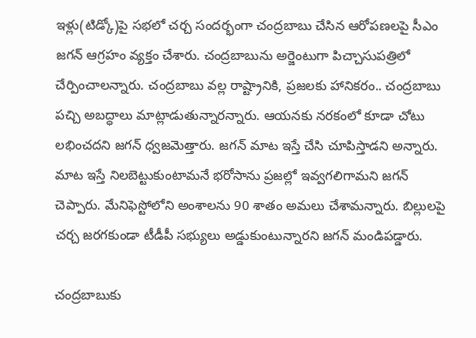ఇళ్లు(టిడ్కో)పై సభలో చర్చ సందర్భంగా చంద్రబాబు చేసిన ఆరోపణలపై సీఎం జగన్ ఆగ్రహం వ్యక్తం చేశారు. చంద్రబాబును అర్జెంటుగా పిచ్చాసుపత్రిలో చేర్పించాలన్నారు. చంద్రబాబు వల్ల రాష్ట్రానికి, ప్రజలకు హానికరం.. చంద్రబాబు పచ్చి అబద్ధాలు మాట్లాడుతున్నారన్నారు. ఆయనకు నరకంలో కూడా చోటు లభించదని జగన్ ధ్వజమెత్తారు. జగన్ మాట ఇస్తే చేసి చూపిస్తాడని అన్నారు. మాట ఇస్తే నిలబెట్టుకుంటామనే భరోసాను ప్రజల్లో ఇవ్వగలిగామని జగన్ చెప్పారు. మేనిఫెస్టోలోని అంశాలను 90 శాతం అమలు చేశామన్నారు. బిల్లులపై చర్చ జరగకుండా టీడీపీ సభ్యులు అడ్డుకుంటున్నారని జగన్ మండిపడ్డారు.

చంద్రబాబుకు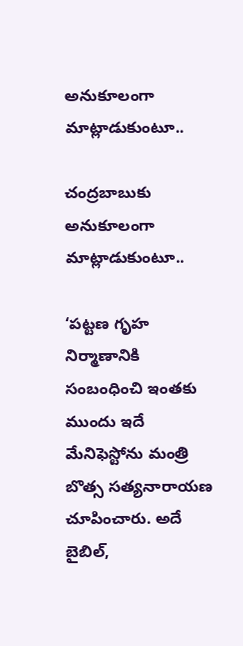అనుకూలంగా మాట్లాడుకుంటూ..

చంద్రబాబుకు అనుకూలంగా మాట్లాడుకుంటూ..

‘పట్టణ గృహ నిర్మాణానికి సంబంధించి ఇంతకు ముందు ఇదే మేనిఫెస్టోను మంత్రి బొత్స సత్యనారాయణ చూపించారు. అదే బైబిల్,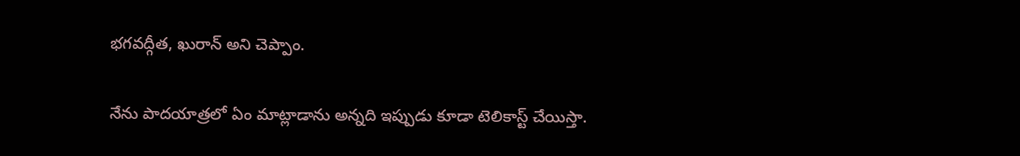భగవద్గీత, ఖురాన్‌ అని చెప్పాం.

నేను పాదయాత్రలో ఏం మాట్లాడాను అన్నది ఇప్పుడు కూడా టెలికాస్ట్‌ చేయిస్తా.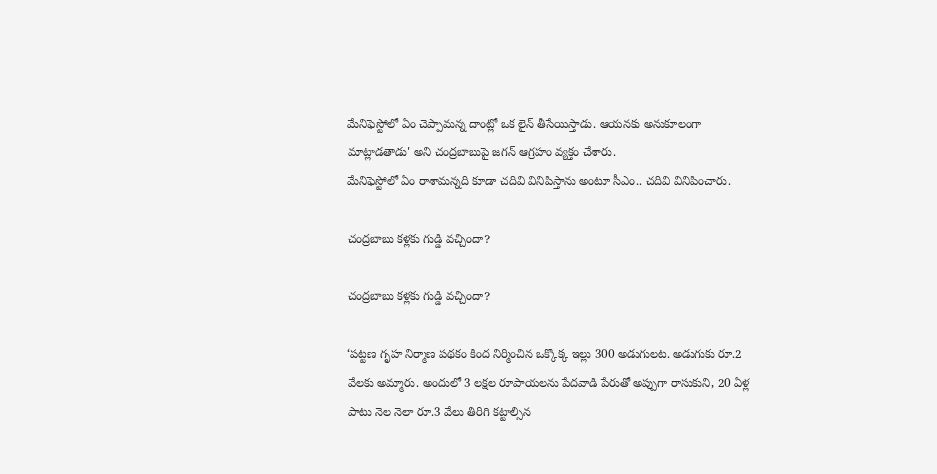మేనిఫెస్టోలో ఏం చెప్పామన్న దాంట్లో ఒక లైన్‌ తీసేయిస్తాడు. ఆయనకు అనుకూలంగా మాట్లాడతాడు' అని చంద్రబాబుపై జగన్ ఆగ్రహం వ్యక్తం చేశారు.
మేనిఫెస్టోలో ఏం రాశామన్నది కూడా చదివి వినిపిస్తాను అంటూ సీఎం.. చదివి వినిపించారు.

చంద్రబాబు కళ్లకు గుడ్డి వచ్చిందా?

చంద్రబాబు కళ్లకు గుడ్డి వచ్చిందా?

‘పట్టణ గృహ నిర్మాణ పథకం కింద నిర్మించిన ఒక్కొక్క ఇల్లు 300 అడుగులట. అడుగుకు రూ.2 వేలకు అమ్మారు. అందులో 3 లక్షల రూపాయలను పేదవాడి పేరుతో అప్పుగా రాసుకుని, 20 ఏళ్ల పాటు నెల నెలా రూ.3 వేలు తిరిగి కట్టాల్సిన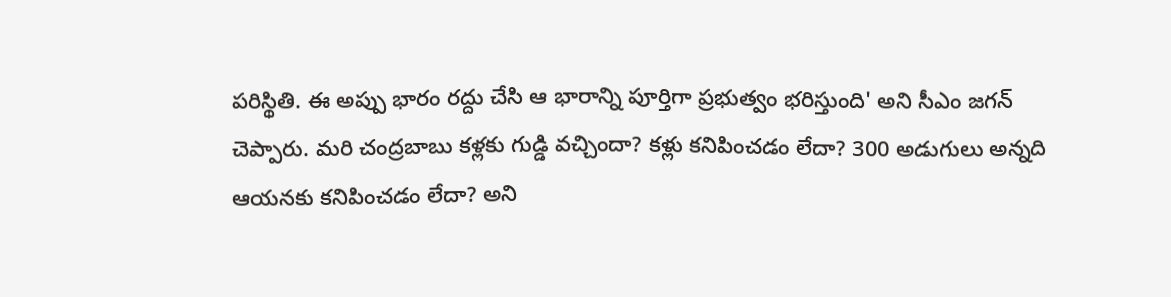పరిస్థితి. ఈ అప్పు భారం రద్దు చేసి ఆ భారాన్ని పూర్తిగా ప్రభుత్వం భరిస్తుంది' అని సీఎం జగన్ చెప్పారు. మరి చంద్రబాబు కళ్లకు గుడ్డి వచ్చిందా? కళ్లు కనిపించడం లేదా? 300 అడుగులు అన్నది ఆయనకు కనిపించడం లేదా? అని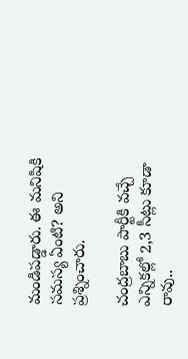మండిపడ్డారు. ఈ మనిషికి సమస్య ఏంటి? అని ప్రశ్నించారు.

చంద్రబాబు పార్టీకి వచ్చే ఎన్నికల్లో 2,3 సీట్లు కూడా రావు..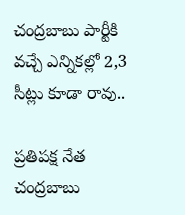చంద్రబాబు పార్టీకి వచ్చే ఎన్నికల్లో 2,3 సీట్లు కూడా రావు..

ప్రతిపక్ష నేత చంద్రబాబు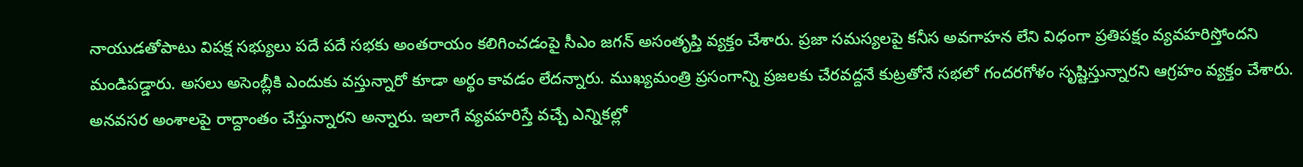నాయుడతోపాటు విపక్ష సభ్యులు పదే పదే సభకు అంతరాయం కలిగించడంపై సీఎం జగన్ అసంతృప్తి వ్యక్తం చేశారు. ప్రజా సమస్యలపై కనీస అవగాహన లేని విధంగా ప్రతిపక్షం వ్యవహరిస్తోందని మండిపడ్డారు. అసలు అసెంబ్లీకి ఎందుకు వస్తున్నారో కూడా అర్థం కావడం లేదన్నారు. ముఖ్యమంత్రి ప్రసంగాన్ని ప్రజలకు చేరవద్దనే కుట్రతోనే సభలో గందరగోళం సృష్టిస్తున్నారని ఆగ్రహం వ్యక్తం చేశారు. అనవసర అంశాలపై రాద్దాంతం చేస్తున్నారని అన్నారు. ఇలాగే వ్యవహరిస్తే వచ్చే ఎన్నికల్లో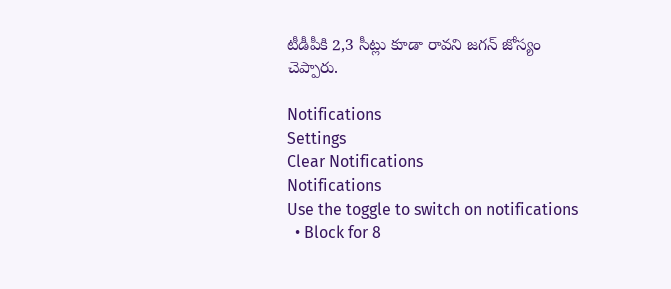టీడీపీకి 2,3 సీట్లు కూడా రావని జగన్ జోస్యం చెప్పారు.

Notifications
Settings
Clear Notifications
Notifications
Use the toggle to switch on notifications
  • Block for 8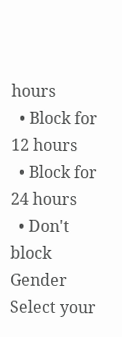hours
  • Block for 12 hours
  • Block for 24 hours
  • Don't block
Gender
Select your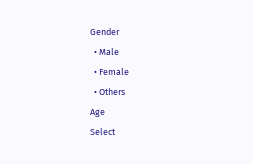Gender
  • Male
  • Female
  • Others
Age
Select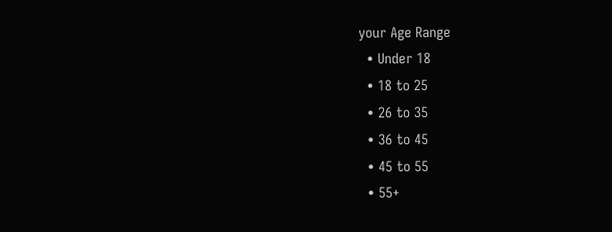your Age Range
  • Under 18
  • 18 to 25
  • 26 to 35
  • 36 to 45
  • 45 to 55
  • 55+